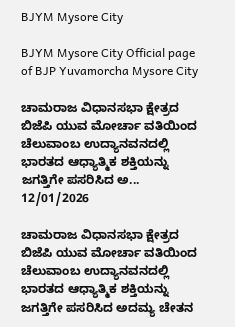BJYM Mysore City

BJYM Mysore City Official page of BJP Yuvamorcha Mysore City

ಚಾಮರಾಜ ವಿಧಾನಸಭಾ ಕ್ಷೇತ್ರದ ಬಿಜೆಪಿ ಯುವ ಮೋರ್ಚಾ ವತಿಯಿಂದ ಚೆಲುವಾಂಬ ಉದ್ಯಾನವನದಲ್ಲಿ ಭಾರತದ ಆಧ್ಯಾತ್ಮಿಕ ಶಕ್ತಿಯನ್ನು ಜಗತ್ತಿಗೇ ಪಸರಿಸಿದ ಅ...
12/01/2026

ಚಾಮರಾಜ ವಿಧಾನಸಭಾ ಕ್ಷೇತ್ರದ ಬಿಜೆಪಿ ಯುವ ಮೋರ್ಚಾ ವತಿಯಿಂದ ಚೆಲುವಾಂಬ ಉದ್ಯಾನವನದಲ್ಲಿ ಭಾರತದ ಆಧ್ಯಾತ್ಮಿಕ ಶಕ್ತಿಯನ್ನು ಜಗತ್ತಿಗೇ ಪಸರಿಸಿದ ಅದಮ್ಯ ಚೇತನ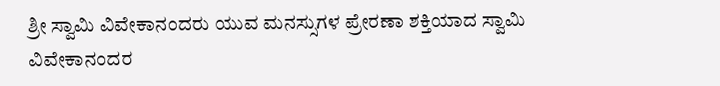ಶ್ರೀ ಸ್ವಾಮಿ ವಿವೇಕಾನಂದರು ಯುವ ಮನಸ್ಸುಗಳ ಪ್ರೇರಣಾ ಶಕ್ತಿಯಾದ ಸ್ವಾಮಿ ವಿವೇಕಾನಂದರ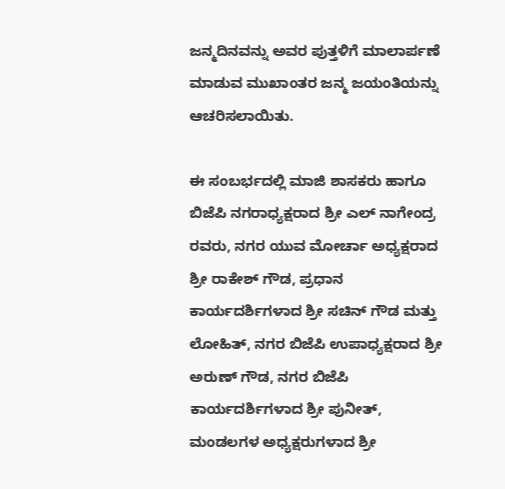ಜನ್ಮದಿನವನ್ನು ಅವರ ಪುತ್ತಳಿಗೆ ಮಾಲಾರ್ಪಣೆ ಮಾಡುವ ಮುಖಾಂತರ ಜನ್ಮ ಜಯಂತಿಯನ್ನು ಆಚರಿಸಲಾಯಿತು.

ಈ ಸಂಬರ್ಭದಲ್ಲಿ ಮಾಜಿ ಶಾಸಕರು ಹಾಗೂ ಬಿಜೆಪಿ ನಗರಾಧ್ಯಕ್ಷರಾದ ಶ್ರೀ ಎಲ್ ನಾಗೇಂದ್ರ ರವರು, ನಗರ ಯುವ ಮೋರ್ಚಾ ಅಧ್ಯಕ್ಷರಾದ ಶ್ರೀ ರಾಕೇಶ್ ಗೌಡ, ಪ್ರಧಾನ ಕಾರ್ಯದರ್ಶಿಗಳಾದ ಶ್ರೀ ಸಚಿನ್ ಗೌಡ ಮತ್ತು ಲೋಹಿತ್, ನಗರ ಬಿಜೆಪಿ ಉಪಾಧ್ಯಕ್ಷರಾದ ಶ್ರೀ ಅರುಣ್ ಗೌಡ, ನಗರ ಬಿಜೆಪಿ ಕಾರ್ಯದರ್ಶಿಗಳಾದ ಶ್ರೀ ಪುನೀತ್, ಮಂಡಲಗಳ ಅಧ್ಯಕ್ಷರುಗಳಾದ ಶ್ರೀ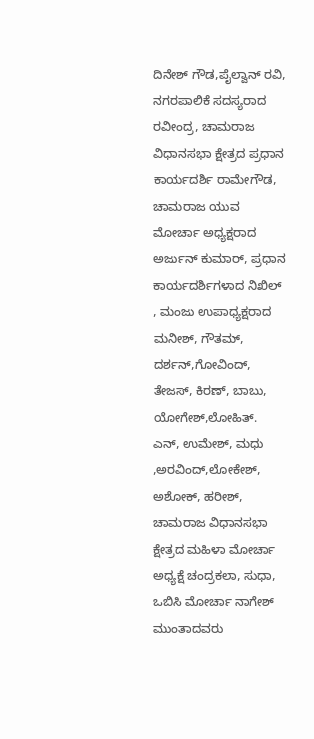ದಿನೇಶ್ ಗೌಡ,ಪೈಲ್ವಾನ್ ರವಿ, ನಗರಪಾಲಿಕೆ ಸದಸ್ಯರಾದ ರವೀಂದ್ರ, ಚಾಮರಾಜ ವಿಧಾನಸಭಾ ಕ್ಷೇತ್ರದ ಪ್ರಧಾನ ಕಾರ್ಯದರ್ಶಿ ರಾಮೇಗೌಡ, ಚಾಮರಾಜ ಯುವ ಮೋರ್ಚಾ ಅಧ್ಯಕ್ಷರಾದ ಅರ್ಜುನ್ ಕುಮಾರ್, ಪ್ರಧಾನ ಕಾರ್ಯದರ್ಶಿಗಳಾದ ನಿಖಿಲ್ , ಮಂಜು ಉಪಾಧ್ಯಕ್ಷರಾದ ಮನೀಶ್, ಗೌತಮ್, ದರ್ಶನ್,ಗೋವಿಂದ್, ತೇಜಸ್, ಕಿರಣ್, ಬಾಬು, ಯೋಗೇಶ್,ಲೋಹಿತ್. ಎನ್, ಉಮೇಶ್, ಮಧು ,ಅರವಿಂದ್,ಲೋಕೇಶ್, ಅಶೋಕ್, ಹರೀಶ್, ಚಾಮರಾಜ ವಿಧಾನಸಭಾ ಕ್ಷೇತ್ರದ ಮಹಿಳಾ ಮೋರ್ಚಾ ಅಧ್ಯಕ್ಷೆ ಚಂದ್ರಕಲಾ, ಸುಧಾ, ಒಬಿಸಿ ಮೋರ್ಚಾ ನಾಗೇಶ್ ಮುಂತಾದವರು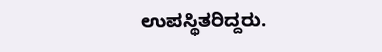ಉಪಸ್ಥಿತರಿದ್ದರು.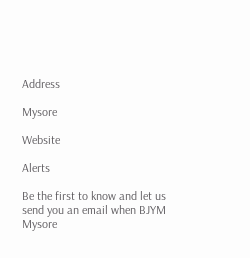Address

Mysore

Website

Alerts

Be the first to know and let us send you an email when BJYM Mysore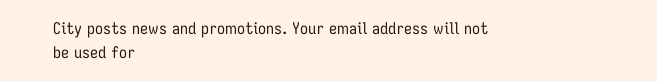City posts news and promotions. Your email address will not be used for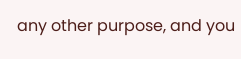any other purpose, and you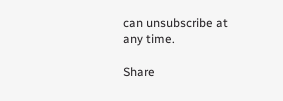can unsubscribe at any time.

Share